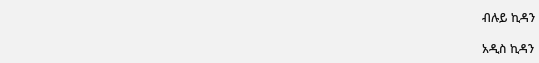ብሉይ ኪዳን

አዲስ ኪዳን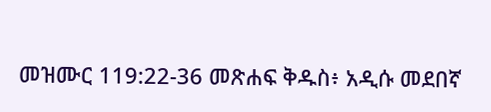መዝሙር 119:22-36 መጽሐፍ ቅዱስ፥ አዲሱ መደበኛ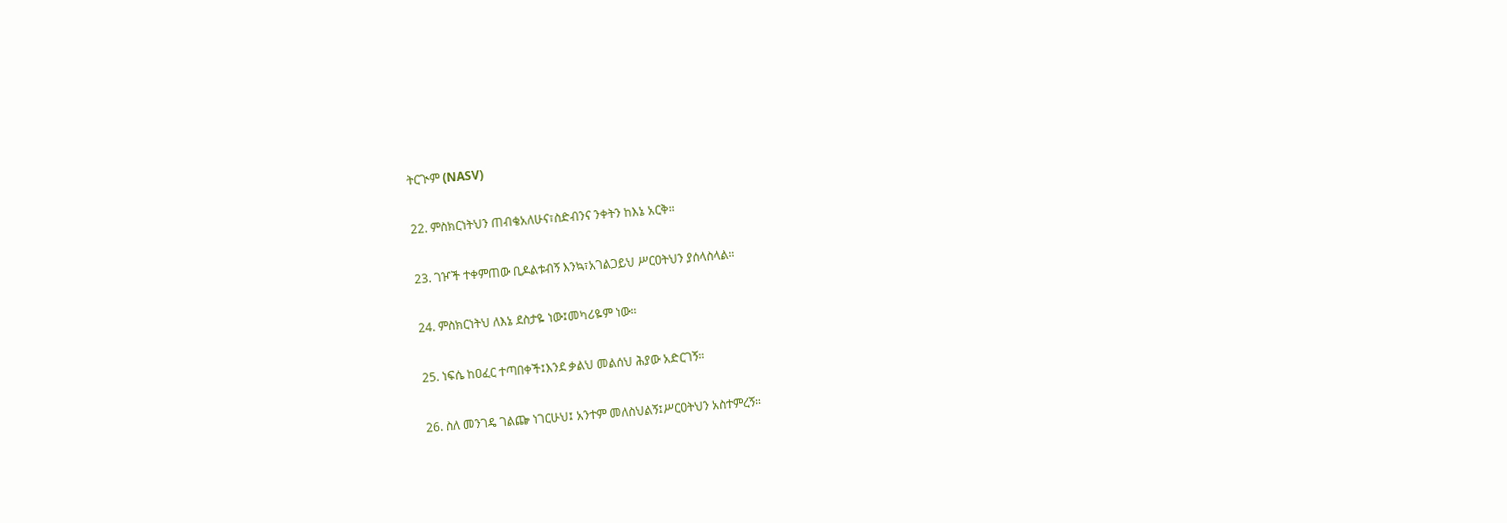ትርጒም (NASV)

22. ምስክርነትህን ጠብቄአለሁና፣ስድብንና ንቀትን ከእኔ አርቅ።

23. ገዦች ተቀምጠው ቢዶልቱብኝ እንኳ፣አገልጋይህ ሥርዐትህን ያሰላስላል።

24. ምስክርነትህ ለእኔ ደስታዬ ነው፤መካሪዬም ነው።

25. ነፍሴ ከዐፈር ተጣበቀች፤እንደ ቃልህ መልሰህ ሕያው አድርገኝ።

26. ስለ መንገዴ ገልጬ ነገርሁህ፤ አንተም መለስህልኝ፤ሥርዐትህን አስተምረኝ።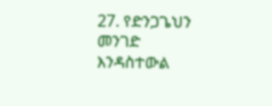27. የድንጋጌህን መንገድ እንዳስተውል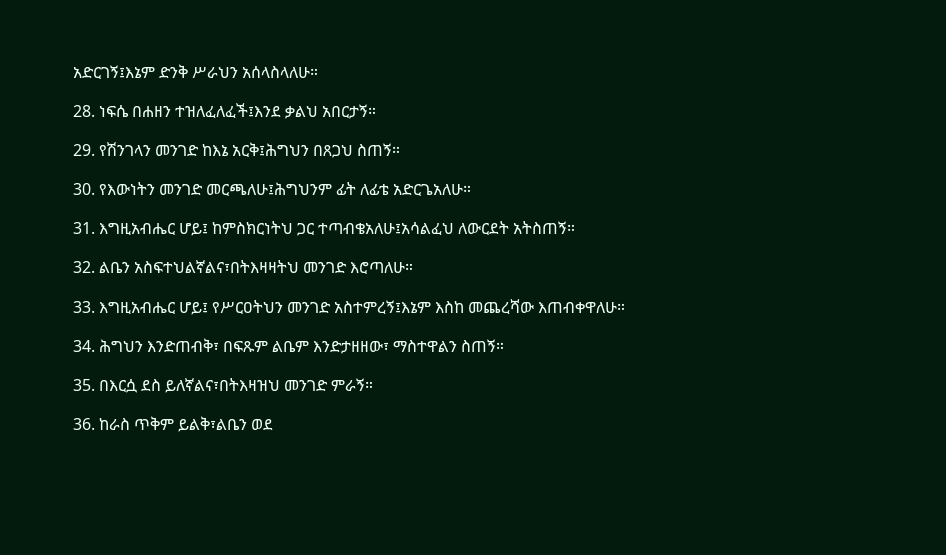አድርገኝ፤እኔም ድንቅ ሥራህን አሰላስላለሁ።

28. ነፍሴ በሐዘን ተዝለፈለፈች፤እንደ ቃልህ አበርታኝ።

29. የሽንገላን መንገድ ከእኔ አርቅ፤ሕግህን በጸጋህ ስጠኝ።

30. የእውነትን መንገድ መርጫለሁ፤ሕግህንም ፊት ለፊቴ አድርጌአለሁ።

31. እግዚአብሔር ሆይ፤ ከምስክርነትህ ጋር ተጣብቄአለሁ፤አሳልፈህ ለውርደት አትስጠኝ።

32. ልቤን አስፍተህልኛልና፣በትእዛዛትህ መንገድ እሮጣለሁ።

33. እግዚአብሔር ሆይ፤ የሥርዐትህን መንገድ አስተምረኝ፤እኔም እስከ መጨረሻው እጠብቀዋለሁ።

34. ሕግህን እንድጠብቅ፣ በፍጹም ልቤም እንድታዘዘው፣ ማስተዋልን ስጠኝ።

35. በእርሷ ደስ ይለኛልና፣በትእዛዝህ መንገድ ምራኝ።

36. ከራስ ጥቅም ይልቅ፣ልቤን ወደ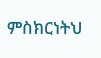ምስክርነትህ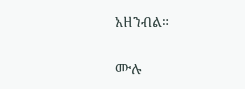አዘንብል።

ሙሉ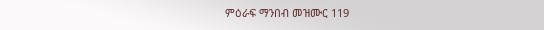ምዕራፍ ማንበብ መዝሙር 119